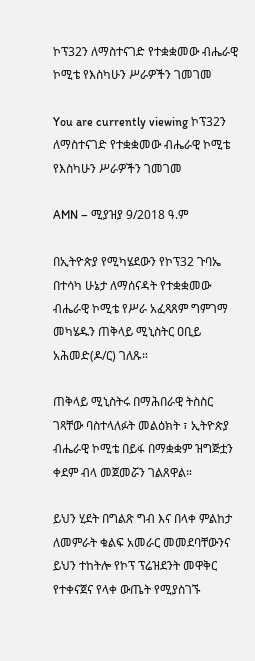ኮፕ32ን ለማስተናገድ የተቋቋመው ብሔራዊ ኮሚቴ የእስካሁን ሥራዎችን ገመገመ

You are currently viewing ኮፕ32ን ለማስተናገድ የተቋቋመው ብሔራዊ ኮሚቴ የእስካሁን ሥራዎችን ገመገመ

AMN – ሚያዝያ 9/2018 ዓ.ም

በኢትዮጵያ የሚካሄደውን የኮፕ32 ጉባኤ በተሳካ ሁኔታ ለማሰናዳት የተቋቋመው ብሔራዊ ኮሚቴ የሥራ አፈጻጸም ግምገማ መካሄዱን ጠቅላይ ሚኒስትር ዐቢይ አሕመድ(ዶ/ር) ገለጹ።

ጠቅላይ ሚኒስትሩ በማሕበራዊ ትስስር ገጻቸው ባስተላለፉት መልዕክት ፣ ኢትዮጵያ ብሔራዊ ኮሚቴ በይፋ በማቋቋም ዝግጅቷን ቀደም ብላ መጀመሯን ገልጸዋል።

ይህን ሂደት በግልጽ ግብ እና በላቀ ምልከታ ለመምራት ቁልፍ አመራር መመደባቸውንና ይህን ተከትሎ የኮፕ ፕሬዝደንት መዋቅር የተቀናጀና የላቀ ውጤት የሚያስገኙ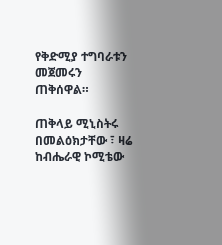የቅድሚያ ተግባራቱን መጀመሩን ጠቅሰዋል።

ጠቅላይ ሚኒስትሩ በመልዕክታቸው ፣ ዛሬ ከብሔራዊ ኮሚቴው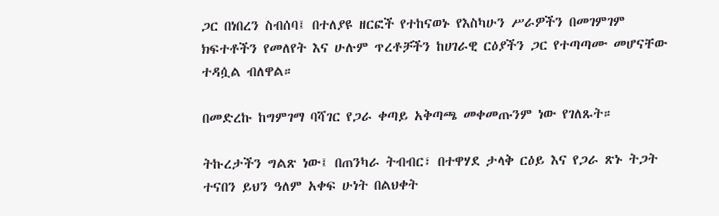ጋር በነበረን ስብሰባ፤ በተለያዩ ዘርፎች የተከናወኑ የእስካሁን ሥራዎችን በመገምገም ክፍተቶችን የመለየት እና ሁሉም ጥረቶቻችን ከሀገራዊ ርዕያችን ጋር የተጣጣሙ መሆናቸው ተዳሷል ብለዋል።

በመድረኩ ከግምገማ ባሻገር የጋራ ቀጣይ አቅጣጫ መቀመጡንም ነው የገለጹት።

ትኩረታችን ግልጽ ነው፤ በጠንካራ ትብብር፣ በተዋሃደ ታላቅ ርዕይ እና የጋራ ጽኑ ትጋት ተናበን ይህን ዓለም አቀፍ ሁነት በልህቀት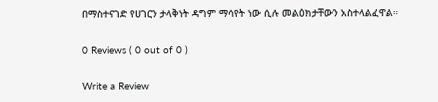በማስተናገድ የሀገርን ታላቅነት ዳግም ማሳየት ነው ሲሉ መልዕክታቸውን አስተላልፈዋል።

0 Reviews ( 0 out of 0 )

Write a Review